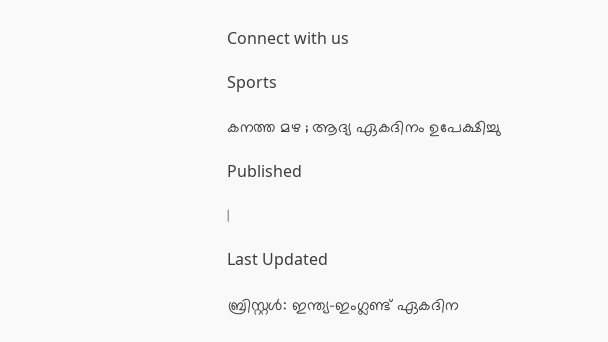Connect with us

Sports

കനത്ത മഴ ; ആദ്യ ഏകദിനം ഉപേക്ഷിച്ചു

Published

|

Last Updated

ബ്രിസ്റ്റള്‍: ഇന്ത്യ-ഇംഗ്ലണ്ട് ഏകദിന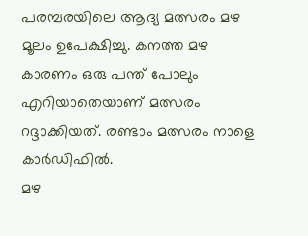പരമ്പരയിലെ ആദ്യ മത്സരം മഴ മൂലം ഉപേക്ഷിച്ചു. കനത്ത മഴ കാരണം ഒരു പന്ത് പോലും എറിയാതെയാണ് മത്സരം റദ്ദാക്കിയത്. രണ്ടാം മത്സരം നാളെ കാര്‍ഡിഫില്‍.
മഴ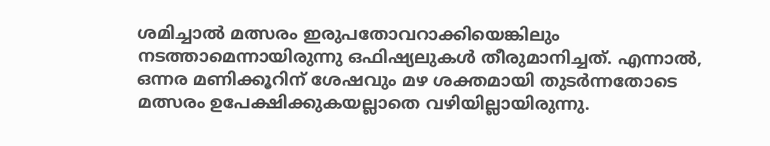ശമിച്ചാല്‍ മത്സരം ഇരുപതോവറാക്കിയെങ്കിലും നടത്താമെന്നായിരുന്നു ഒഫിഷ്യലുകള്‍ തീരുമാനിച്ചത്. എന്നാല്‍, ഒന്നര മണിക്കൂറിന് ശേഷവും മഴ ശക്തമായി തുടര്‍ന്നതോടെ മത്സരം ഉപേക്ഷിക്കുകയല്ലാതെ വഴിയില്ലായിരുന്നു.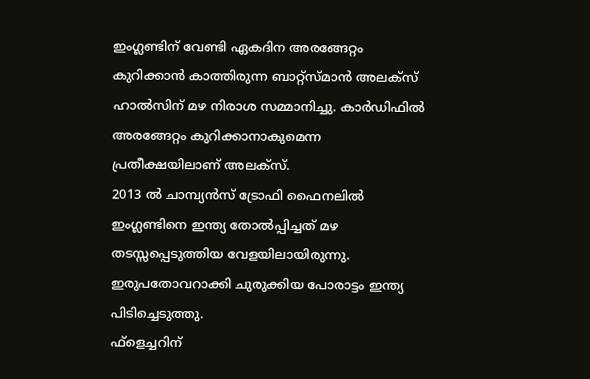ഇംഗ്ലണ്ടിന് വേണ്ടി ഏകദിന അരങ്ങേറ്റം കുറിക്കാന്‍ കാത്തിരുന്ന ബാറ്റ്‌സ്മാന്‍ അലക്‌സ് ഹാല്‍സിന് മഴ നിരാശ സമ്മാനിച്ചു. കാര്‍ഡിഫില്‍ അരങ്ങേറ്റം കുറിക്കാനാകുമെന്ന പ്രതീക്ഷയിലാണ് അലക്‌സ്.
2013 ല്‍ ചാമ്പ്യന്‍സ് ട്രോഫി ഫൈനലില്‍ ഇംഗ്ലണ്ടിനെ ഇന്ത്യ തോല്‍പ്പിച്ചത് മഴ തടസ്സപ്പെടുത്തിയ വേളയിലായിരുന്നു. ഇരുപതോവറാക്കി ചുരുക്കിയ പോരാട്ടം ഇന്ത്യ പിടിച്ചെടുത്തു.
ഫ്‌ളെച്ചറിന്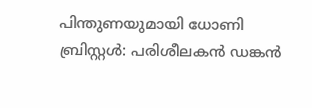പിന്തുണയുമായി ധോണി
ബ്രിസ്റ്റള്‍: പരിശീലകന്‍ ഡങ്കന്‍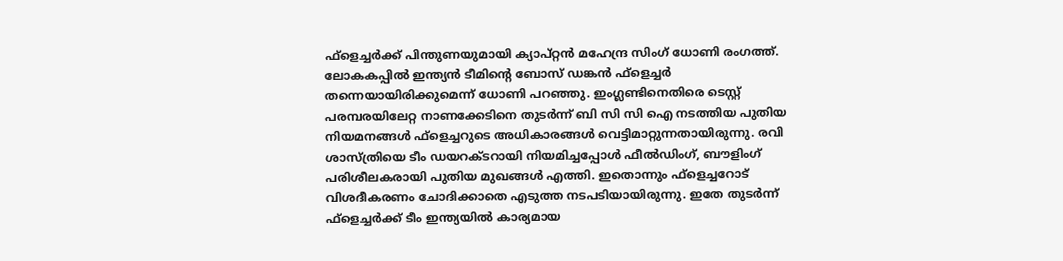ഫ്‌ളെച്ചര്‍ക്ക് പിന്തുണയുമായി ക്യാപ്റ്റന്‍ മഹേന്ദ്ര സിംഗ് ധോണി രംഗത്ത്. ലോകകപ്പില്‍ ഇന്ത്യന്‍ ടീമിന്റെ ബോസ് ഡങ്കന്‍ ഫ്‌ളെച്ചര്‍ തന്നെയായിരിക്കുമെന്ന് ധോണി പറഞ്ഞു. ഇംഗ്ലണ്ടിനെതിരെ ടെസ്റ്റ് പരമ്പരയിലേറ്റ നാണക്കേടിനെ തുടര്‍ന്ന് ബി സി സി ഐ നടത്തിയ പുതിയ നിയമനങ്ങള്‍ ഫ്‌ളെച്ചറുടെ അധികാരങ്ങള്‍ വെട്ടിമാറ്റുന്നതായിരുന്നു. രവി ശാസ്ത്രിയെ ടീം ഡയറക്ടറായി നിയമിച്ചപ്പോള്‍ ഫീല്‍ഡിംഗ്, ബൗളിംഗ് പരിശീലകരായി പുതിയ മുഖങ്ങള്‍ എത്തി. ഇതൊന്നും ഫ്‌ളെച്ചറോട് വിശദീകരണം ചോദിക്കാതെ എടുത്ത നടപടിയായിരുന്നു. ഇതേ തുടര്‍ന്ന് ഫ്‌ളെച്ചര്‍ക്ക് ടീം ഇന്ത്യയില്‍ കാര്യമായ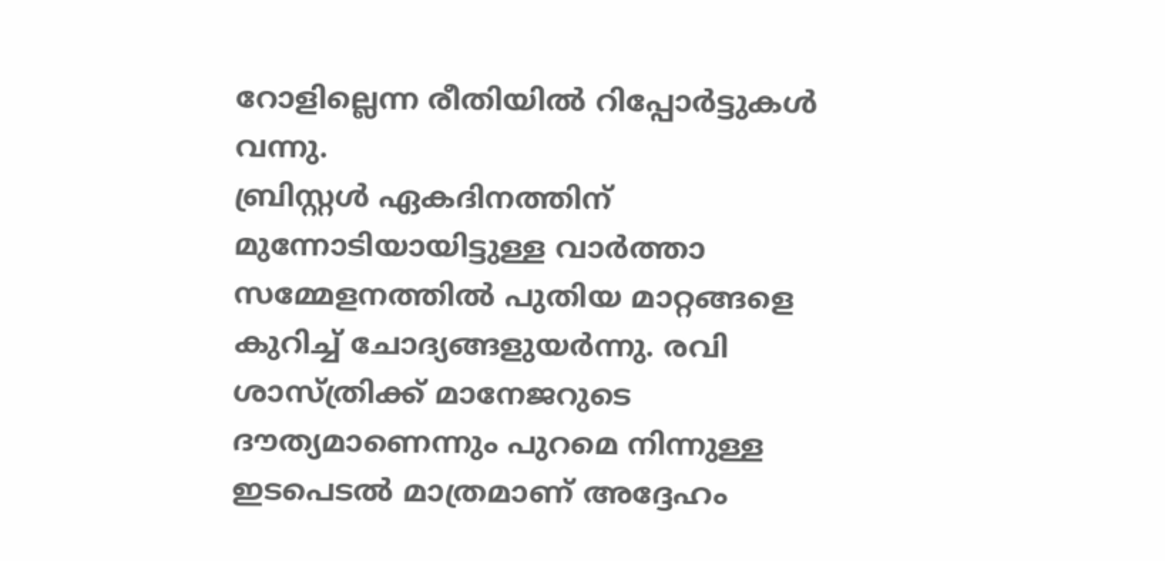റോളില്ലെന്ന രീതിയില്‍ റിപ്പോര്‍ട്ടുകള്‍ വന്നു.
ബ്രിസ്റ്റള്‍ ഏകദിനത്തിന് മുന്നോടിയായിട്ടുള്ള വാര്‍ത്താ സമ്മേളനത്തില്‍ പുതിയ മാറ്റങ്ങളെ കുറിച്ച് ചോദ്യങ്ങളുയര്‍ന്നു. രവി ശാസ്ത്രിക്ക് മാനേജറുടെ ദൗത്യമാണെന്നും പുറമെ നിന്നുള്ള ഇടപെടല്‍ മാത്രമാണ് അദ്ദേഹം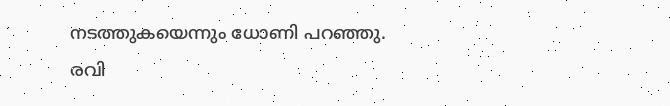നടത്തുകയെന്നും ധോണി പറഞ്ഞു. രവി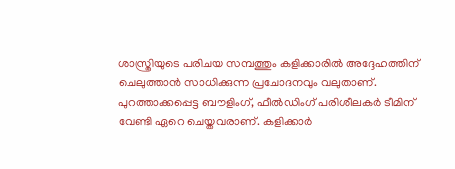ശാസ്ത്രിയുടെ പരിചയ സമ്പത്തും കളിക്കാരില്‍ അദ്ദേഹത്തിന് ചെലുത്താന്‍ സാധിക്കുന്ന പ്രചോദനവും വലുതാണ്.
പുറത്താക്കപ്പെട്ട ബൗളിംഗ്, ഫീല്‍ഡിംഗ് പരിശീലകര്‍ ടീമിന് വേണ്ടി ഏറെ ചെയ്തവരാണ്. കളിക്കാര്‍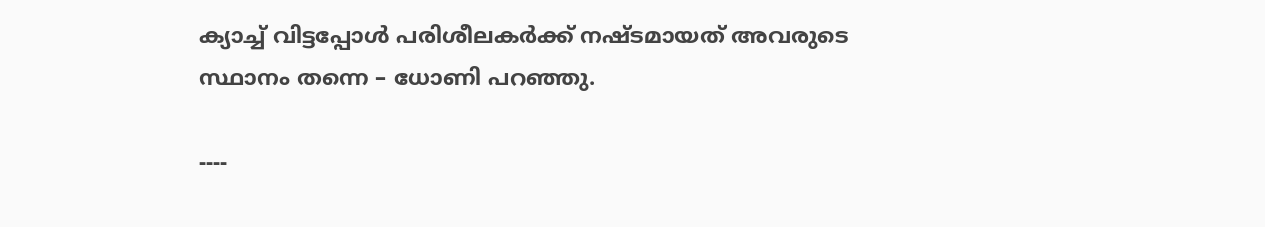ക്യാച്ച് വിട്ടപ്പോള്‍ പരിശീലകര്‍ക്ക് നഷ്ടമായത് അവരുടെ സ്ഥാനം തന്നെ – ധോണി പറഞ്ഞു.

----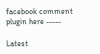facebook comment plugin here -----

Latest